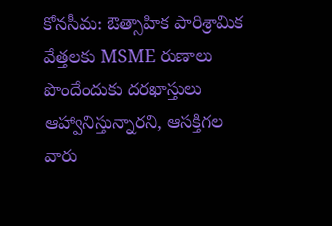కోనసీమ: ఔత్సాహిక పారిశ్రామిక వేత్తలకు MSME రుణాలు పొందేందుకు దరఖాస్తులు ఆహ్వానిస్తున్నారని, ఆసక్తిగల వారు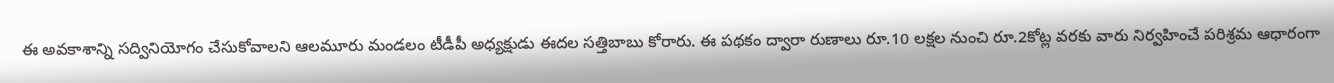ఈ అవకాశాన్ని సద్వినియోగం చేసుకోవాలని ఆలమూరు మండలం టీడీపీ అధ్యక్షుడు ఈదల సత్తిబాబు కోరారు. ఈ పథకం ద్వారా రుణాలు రూ.10 లక్షల నుంచి రూ.2కోట్ల వరకు వారు నిర్వహించే పరిశ్రమ ఆధారంగా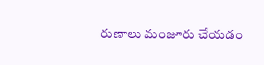రుణాలు మంజూరు చేయడం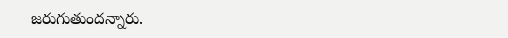జరుగుతుందన్నారు.